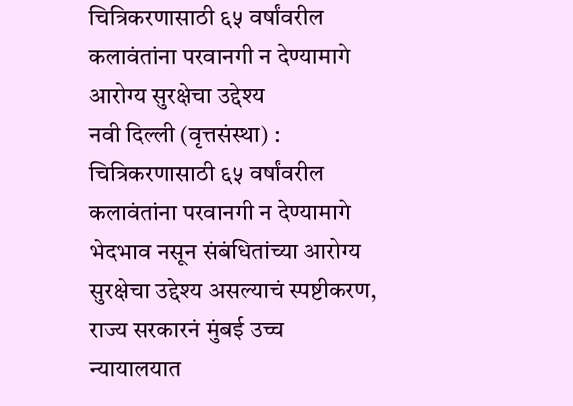चित्रिकरणासाठी ६५ वर्षांवरील कलावंतांना परवानगी न देण्यामागे आरोग्य सुरक्षेचा उद्देश्य
नवी दिल्ली (वृत्तसंस्था) : चित्रिकरणासाठी ६५ वर्षांवरील कलावंतांना परवानगी न देण्यामागे भेदभाव नसून संबंधितांच्या आरोग्य सुरक्षेचा उद्देश्य असल्याचं स्पष्टीकरण, राज्य सरकारनं मुंबई उच्च न्यायालयात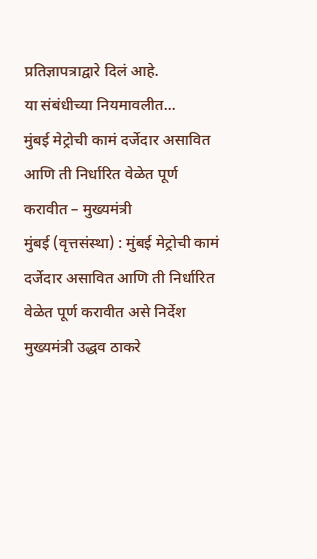प्रतिज्ञापत्राद्वारे दिलं आहे.
या संबंधीच्या नियमावलीत...
मुंबई मेट्रोची कामं दर्जेदार असावित आणि ती निर्धारित वेळेत पूर्ण करावीत – मुख्यमंत्री
मुंबई (वृत्तसंस्था) : मुंबई मेट्रोची कामं दर्जेदार असावित आणि ती निर्धारित वेळेत पूर्ण करावीत असे निर्देश मुख्यमंत्री उद्धव ठाकरे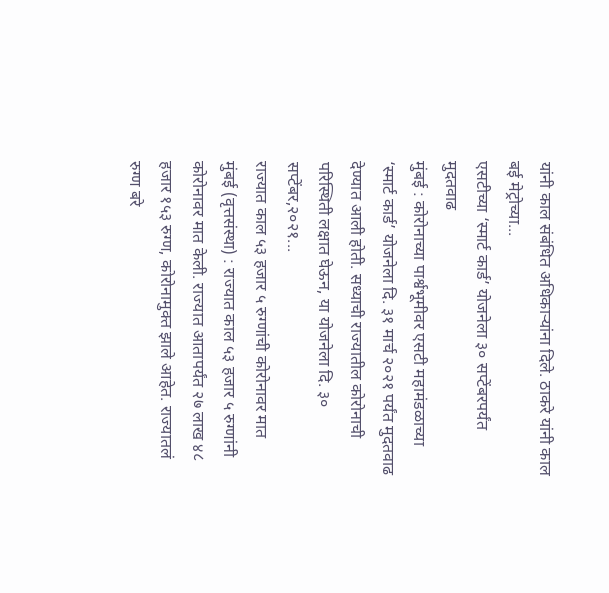यांनी काल संबंधित अधिकाऱ्यांना दिले. ठाकरे यांनी काल बई मेट्रोच्या...
एसटीच्या ‘स्मार्ट कार्ड’ योजनेला ३० सप्टेंबरपर्यंत मुदतवाढ
मुंबई : कोरोनाच्या पार्श्वभूमीवर एसटी महामंडळाच्या ‘स्मार्ट कार्ड’ योजनेला दि. ३१ मार्च २०२१ पर्यंत मुदतवाढ देण्यात आली होती. सध्याची राज्यातील कोरोनाची परिस्थिती लक्षात घेऊन, या योजनेला दि. ३० सप्टेंबर,२०२१...
राज्यात काल ५३ हजार ५ रुग्णांची कोरोनावर मात
मुंबई (वृत्तसंस्था) : राज्यात काल ५३ हजार ५ रुग्णांनी कोरोनावर मात केली. राज्यात आतापर्यंत २७ लाख ४८ हजार १५३ रुग्ण, कोरोनामुक्त झाले आहेत. राज्यातलं रुग्ण बरे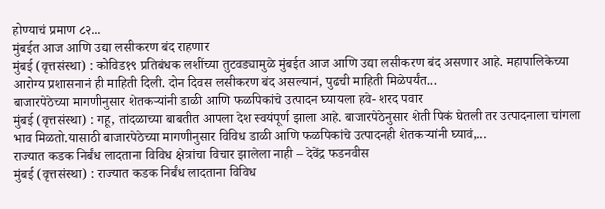होण्याचं प्रमाण ८२...
मुंबईत आज आणि उद्या लसीकरण बंद राहणार
मुंबई (वृत्तसंस्था) : कोविड१९ प्रतिबंधक लशींच्या तुटवड्यामुळे मुंबईत आज आणि उद्या लसीकरण बंद असणार आहे. महापालिकेच्या आरोग्य प्रशासनानं ही माहिती दिली. दोन दिवस लसीकरण बंद असल्यानं, पुढची माहिती मिळेपर्यंत...
बाजारपेठेच्या मागणीनुसार शेतकऱ्यांनी डाळी आणि फळपिकांचे उत्पादन घ्यायला हवे- शरद पवार
मुंबई (वृत्तसंस्था) : गहू, तांदळाच्या बाबतीत आपला देश स्वयंपूर्ण झाला आहे. बाजारपेठेनुसार शेती पिकं घेतली तर उत्पादनाला चांगला भाव मिळतो.यासाठी बाजारपेठेच्या मागणीनुसार विविध डाळी आणि फळपिकांचे उत्पादनही शेतकऱ्यांनी घ्यावं,...
राज्यात कडक निर्बंध लादताना विविध क्षेत्रांचा विचार झालेला नाही – देवेंद्र फडनवीस
मुंबई (वृत्तसंस्था) : राज्यात कडक निर्बंध लादताना विविध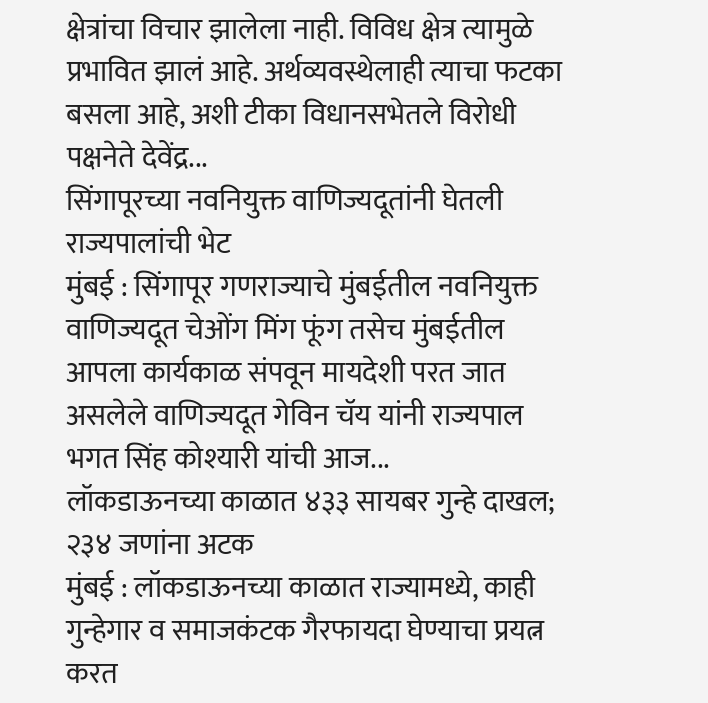क्षेत्रांचा विचार झालेला नाही. विविध क्षेत्र त्यामुळे प्रभावित झालं आहे. अर्थव्यवस्थेलाही त्याचा फटका बसला आहे, अशी टीका विधानसभेतले विरोधी पक्षनेते देवेंद्र...
सिंगापूरच्या नवनियुक्त वाणिज्यदूतांनी घेतली राज्यपालांची भेट
मुंबई : सिंगापूर गणराज्याचे मुंबईतील नवनियुक्त वाणिज्यदूत चेओंग मिंग फूंग तसेच मुंबईतील आपला कार्यकाळ संपवून मायदेशी परत जात असलेले वाणिज्यदूत गेविन चॅय यांनी राज्यपाल भगत सिंह कोश्यारी यांची आज...
लॉकडाऊनच्या काळात ४३३ सायबर गुन्हे दाखल; २३४ जणांना अटक
मुंबई : लॉकडाऊनच्या काळात राज्यामध्ये, काही गुन्हेगार व समाजकंटक गैरफायदा घेण्याचा प्रयत्न करत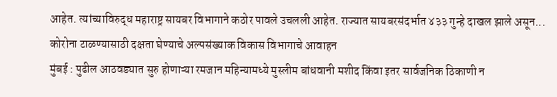आहेत. त्यांच्याविरुद्ध महाराष्ट्र सायबर विभागाने कठोर पावले उचलली आहेत. राज्यात सायबरसंदर्भात ४३३ गुन्हे दाखल झाले असून...
कोरोना टाळण्यासाठी दक्षता घेण्याचे अल्पसंख्याक विकास विभागाचे आवाहन
मुंबई : पुढील आठवड्यात सुरु होणाऱ्या रमजान महिन्यामध्ये मुस्लीम बांधवानी मशीद किंवा इतर सार्वजनिक ठिकाणी न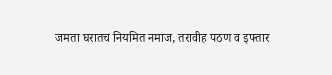जमता घरातच नियमित नमाज, तरावीह पठण व इफ्तार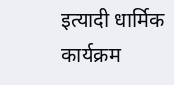इत्यादी धार्मिक कार्यक्रम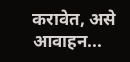करावेत, असे आवाहन...